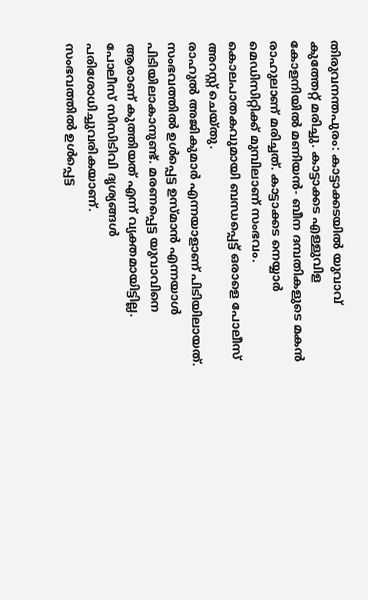തിരുവനന്തപുരം: കാട്ടാക്കടയിൽ യുവാവ് കുത്തേറ്റ് മരിച്ചു. കാട്ടാക്കട എള്ളുവിള കോളനിയിൽ മണിയൻ- ബീന ദമ്പതികളുടെ മകൻ രാഹുലാണ് മരിച്ചത്. കാട്ടാക്കട നെയ്യാർ മെഡിസിറ്റിക്ക് മുമ്പിലാണ് സംഭവം. കൊലപാതകവുമായി ബന്ധപ്പെട്ട് ഒരാളെ പോലീസ് അറസ്റ്റ് ചെയ്തു.
രാഹുൽ അജികുമാർ എന്നയാളാണ് പിടിയിലായത്. സംഭവത്തിൽ ഉൾപ്പെട്ട ഉസ്മാൻ എന്നയാൾ പിടിയിലാകാനുണ്ട്. മരണപ്പെട്ട യുവാവിനെ ആരാണ് കുത്തിയത് എന്ന് വ്യക്തമായിട്ടില്ല. പോലീസ് സിസിടിവി ദൃശ്യങ്ങൾ പരിശോധിച്ചുവരികയാണ്.
സംഭവത്തിൽ ഉൾപ്പെട്ട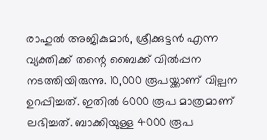രാഹുൽ അജികുമാർ, ശ്രീക്കുട്ടൻ എന്ന വ്യക്തിക്ക് തന്റെ ബൈക്ക് വിൽപ്പന നടത്തിയിരുന്നു. 10,000 രൂപയ്ക്കാണ് വില്പന ഉറപ്പിച്ചത്. ഇതിൽ 6000 രൂപ മാത്രമാണ് ലഭിച്ചത്. ബാക്കിയുള്ള 4000 രൂപ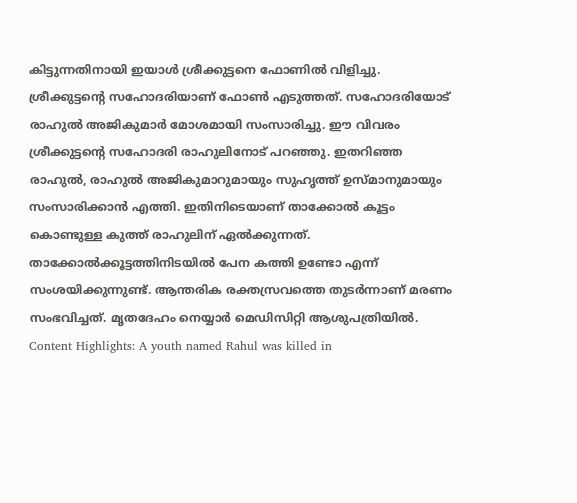കിട്ടുന്നതിനായി ഇയാൾ ശ്രീക്കുട്ടനെ ഫോണിൽ വിളിച്ചു. ശ്രീക്കുട്ടന്റെ സഹോദരിയാണ് ഫോൺ എടുത്തത്. സഹോദരിയോട് രാഹുൽ അജികുമാർ മോശമായി സംസാരിച്ചു. ഈ വിവരം ശ്രീക്കുട്ടന്റെ സഹോദരി രാഹുലിനോട് പറഞ്ഞു. ഇതറിഞ്ഞ രാഹുൽ, രാഹുൽ അജികുമാറുമായും സുഹൃത്ത് ഉസ്മാനുമായും സംസാരിക്കാൻ എത്തി. ഇതിനിടെയാണ് താക്കോൽ കൂട്ടം കൊണ്ടുള്ള കുത്ത് രാഹുലിന് ഏൽക്കുന്നത്.
താക്കോൽക്കൂട്ടത്തിനിടയിൽ പേന കത്തി ഉണ്ടോ എന്ന് സംശയിക്കുന്നുണ്ട്. ആന്തരിക രക്തസ്രവത്തെ തുടർന്നാണ് മരണം സംഭവിച്ചത്. മൃതദേഹം നെയ്യാർ മെഡിസിറ്റി ആശുപത്രിയിൽ.
Content Highlights: A youth named Rahul was killed in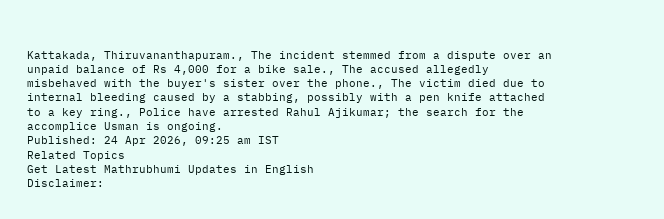Kattakada, Thiruvananthapuram., The incident stemmed from a dispute over an unpaid balance of Rs 4,000 for a bike sale., The accused allegedly misbehaved with the buyer's sister over the phone., The victim died due to internal bleeding caused by a stabbing, possibly with a pen knife attached to a key ring., Police have arrested Rahul Ajikumar; the search for the accomplice Usman is ongoing.
Published: 24 Apr 2026, 09:25 am IST
Related Topics
Get Latest Mathrubhumi Updates in English
Disclaimer: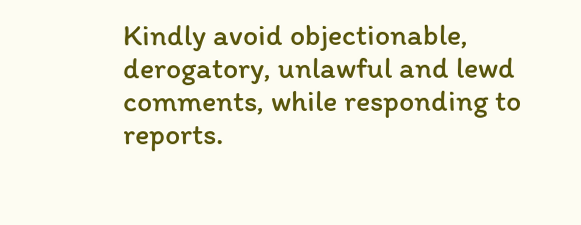Kindly avoid objectionable, derogatory, unlawful and lewd comments, while responding to reports.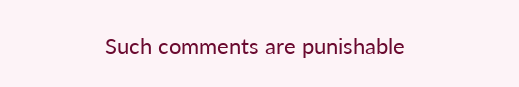Such comments are punishable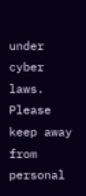under cyber laws. Please keep away from personal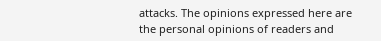attacks. The opinions expressed here are the personal opinions of readers and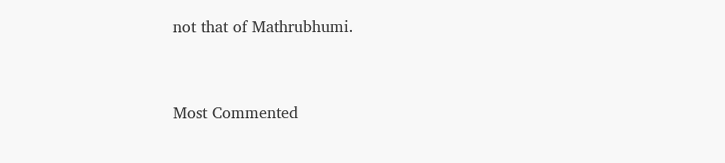not that of Mathrubhumi.


Most Commented